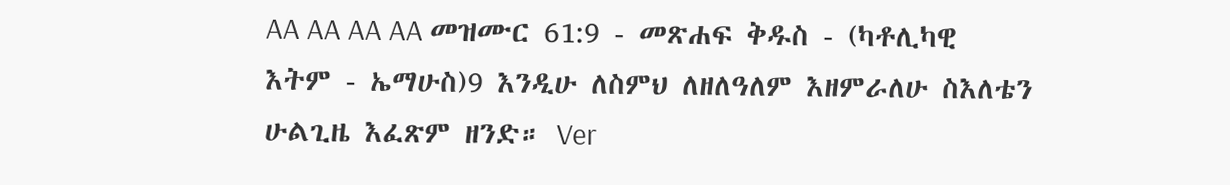AA AA AA AA መዝሙር 61:9 - መጽሐፍ ቅዱስ - (ካቶሊካዊ እትም - ኤማሁስ)9 እንዲሁ ለስምህ ለዘለዓለም እዘምራለሁ ስእለቴን ሁልጊዜ እፈጽም ዘንድ። Ver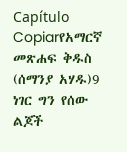Capítulo Copiarየአማርኛ መጽሐፍ ቅዱስ (ሰማንያ አሃዱ)9 ነገር ግን የሰው ልጆች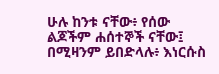ሁሉ ከንቱ ናቸው፥ የሰው ልጆችም ሐሰተኞች ናቸው፤ በሚዛንም ይበድላሉ፥ እነርሱስ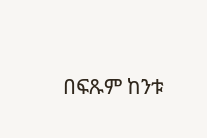በፍጹም ከንቱ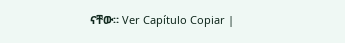ናቸው። Ver Capítulo Copiar |